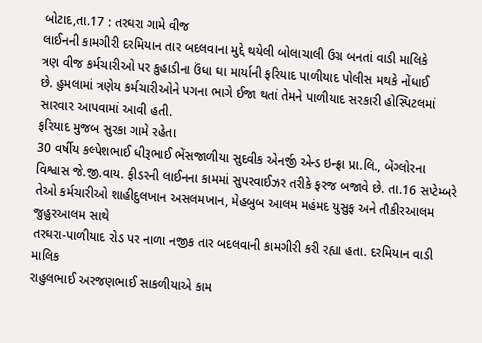બોટાદ,તા.17 : તરઘરા ગામે વીજ
લાઈનની કામગીરી દરમિયાન તાર બદલવાના મુદ્દે થયેલી બોલાચાલી ઉગ્ર બનતાં વાડી માલિકે
ત્રણ વીજ કર્મચારીઓ પર કુહાડીના ઉંધા ઘા માર્યાની ફરિયાદ પાળીયાદ પોલીસ મથકે નોંધાઈ
છે. હુમલામાં ત્રણેય કર્મચારીઓને પગના ભાગે ઈજા થતાં તેમને પાળીયાદ સરકારી હોસ્પિટલમાં
સારવાર આપવામાં આવી હતી.
ફરિયાદ મુજબ સુરકા ગામે રહેતા
30 વર્ષીય કલ્પેશભાઈ ધીરૂભાઈ ભેંસજાળીયા સુદવીક એનર્જી એન્ડ ઇન્ફ્રા પ્રા.લિ., બેંગ્લોરના
વિશ્વાસ જે.જી.વાય. ફીડરની લાઈનના કામમાં સુપરવાઈઝર તરીકે ફરજ બજાવે છે. તા.16 સપ્ટેમ્બરે
તેઓ કર્મચારીઓ શાહીદુલખાન અસલમખાન, મેહબુબ આલમ મહંમદ યુસુફ અને તૌકીરઆલમ જુહુરઆલમ સાથે
તરઘરા-પાળીયાદ રોડ પર નાળા નજીક તાર બદલવાની કામગીરી કરી રહ્યા હતા. દરમિયાન વાડી માલિક
રાહુલભાઈ અરજણભાઈ સાકળીયાએ કામ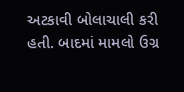અટકાવી બોલાચાલી કરી હતી. બાદમાં મામલો ઉગ્ર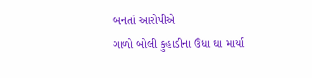બનતાં આરોપીએ
ગાળો બોલી કુહાડીના ઉંધા ઘા માર્યા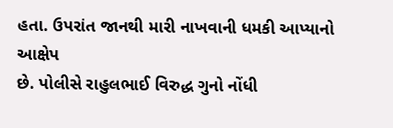હતા. ઉપરાંત જાનથી મારી નાખવાની ધમકી આપ્યાનો આક્ષેપ
છે. પોલીસે રાહુલભાઈ વિરુદ્ધ ગુનો નોંધી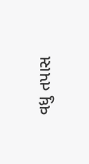વધુ તપાસ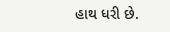હાથ ધરી છે.